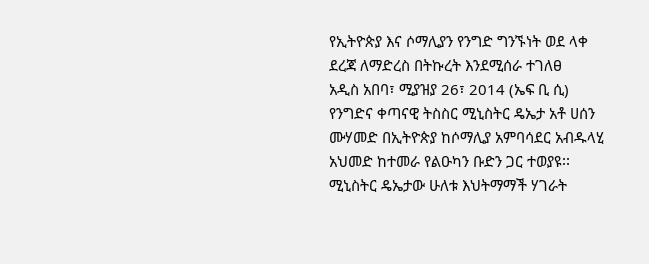የኢትዮጵያ እና ሶማሊያን የንግድ ግንኙነት ወደ ላቀ ደረጃ ለማድረስ በትኩረት እንደሚሰራ ተገለፀ
አዲስ አበባ፣ ሚያዝያ 26፣ 2014 (ኤፍ ቢ ሲ) የንግድና ቀጣናዊ ትስስር ሚኒስትር ዴኤታ አቶ ሀሰን ሙሃመድ በኢትዮጵያ ከሶማሊያ አምባሳደር አብዱላሂ አህመድ ከተመራ የልዑካን ቡድን ጋር ተወያዩ፡፡
ሚኒስትር ዴኤታው ሁለቱ እህትማማች ሃገራት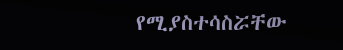የሚያስተሳስሯቸው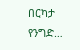በርካታ የንግድ…